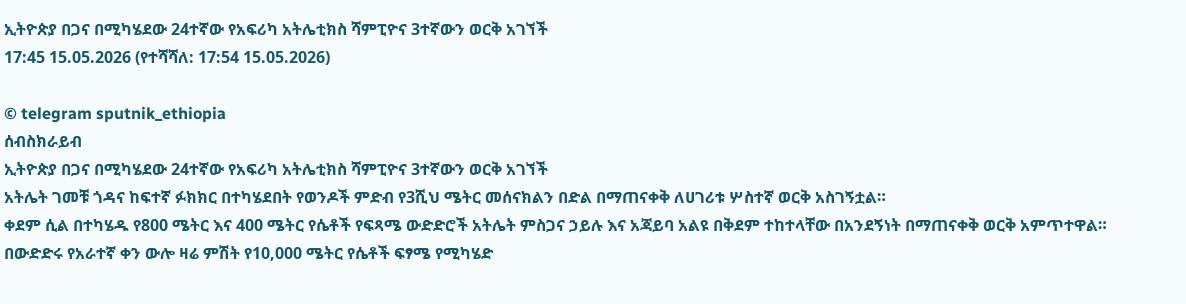ኢትዮጵያ በጋና በሚካሄደው 24ተኛው የአፍሪካ አትሌቲክስ ሻምፒዮና 3ተኛውን ወርቅ አገኘች
17:45 15.05.2026 (የተሻሻለ: 17:54 15.05.2026)

© telegram sputnik_ethiopia
ሰብስክራይብ
ኢትዮጵያ በጋና በሚካሄደው 24ተኛው የአፍሪካ አትሌቲክስ ሻምፒዮና 3ተኛውን ወርቅ አገኘች
አትሌት ገመቹ ጎዳና ከፍተኛ ፉክክር በተካሄደበት የወንዶች ምድብ የ3ሺህ ሜትር መሰናክልን በድል በማጠናቀቅ ለሀገሪቱ ሦስተኛ ወርቅ አስገኝቷል።
ቀደም ሲል በተካሄዱ የ800 ሜትር እና 400 ሜትር የሴቶች የፍጻሜ ውድድሮች አትሌት ምስጋና ኃይሉ እና አጃይባ አልዩ በቅደም ተከተላቸው በአንደኝነት በማጠናቀቅ ወርቅ አምጥተዋል።
በውድድሩ የአራተኛ ቀን ውሎ ዛሬ ምሽት የ10,000 ሜትር የሴቶች ፍፃሜ የሚካሄድ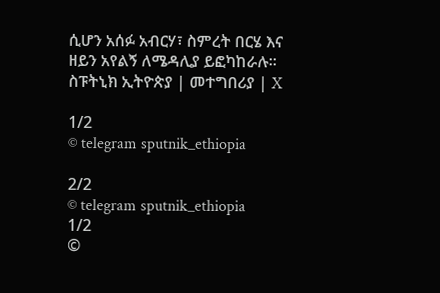ሲሆን አሰፉ አብርሃ፣ ስምረት በርሄ እና ዘይን አየልኝ ለሜዳሊያ ይፎካከራሉ፡፡
ስፑትኒክ ኢትዮጵያ | መተግበሪያ | X

1/2
© telegram sputnik_ethiopia

2/2
© telegram sputnik_ethiopia
1/2
©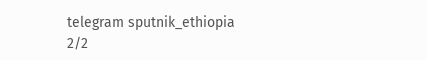telegram sputnik_ethiopia
2/2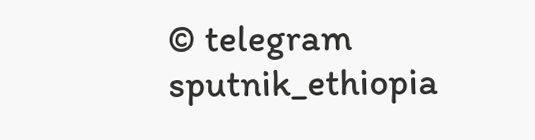© telegram sputnik_ethiopia